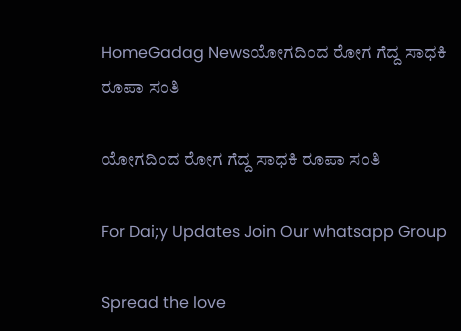HomeGadag Newsಯೋಗದಿಂದ ರೋಗ ಗೆದ್ದ ಸಾಧಕಿ ರೂಪಾ ಸಂತಿ

ಯೋಗದಿಂದ ರೋಗ ಗೆದ್ದ ಸಾಧಕಿ ರೂಪಾ ಸಂತಿ

For Dai;y Updates Join Our whatsapp Group

Spread the love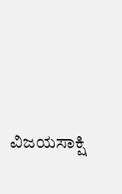ವಿಜಯಸಾಕ್ಷಿ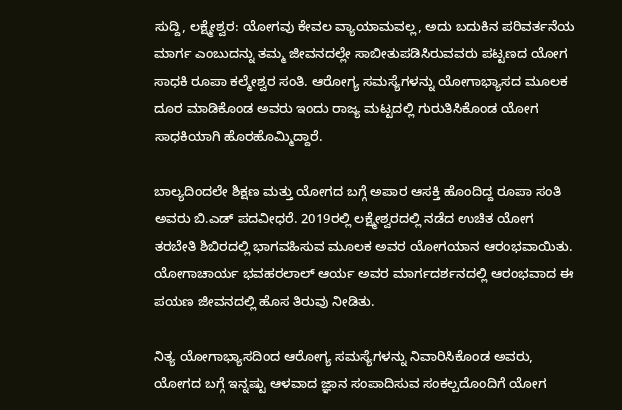ಸುದ್ದಿ, ಲಕ್ಷ್ಮೇಶ್ವರ: ಯೋಗವು ಕೇವಲ ವ್ಯಾಯಾಮವಲ್ಲ, ಅದು ಬದುಕಿನ ಪರಿವರ್ತನೆಯ ಮಾರ್ಗ ಎಂಬುದನ್ನು ತಮ್ಮ ಜೀವನದಲ್ಲೇ ಸಾಬೀತುಪಡಿಸಿರುವವರು ಪಟ್ಟಣದ ಯೋಗ ಸಾಧಕಿ ರೂಪಾ ಕಲ್ಮೇಶ್ವರ ಸಂತಿ. ಆರೋಗ್ಯ ಸಮಸ್ಯೆಗಳನ್ನು ಯೋಗಾಭ್ಯಾಸದ ಮೂಲಕ ದೂರ ಮಾಡಿಕೊಂಡ ಅವರು ಇಂದು ರಾಜ್ಯ ಮಟ್ಟದಲ್ಲಿ ಗುರುತಿಸಿಕೊಂಡ ಯೋಗ ಸಾಧಕಿಯಾಗಿ ಹೊರಹೊಮ್ಮಿದ್ದಾರೆ.

ಬಾಲ್ಯದಿಂದಲೇ ಶಿಕ್ಷಣ ಮತ್ತು ಯೋಗದ ಬಗ್ಗೆ ಅಪಾರ ಆಸಕ್ತಿ ಹೊಂದಿದ್ದ ರೂಪಾ ಸಂತಿ ಅವರು ಬಿ.ಎಡ್ ಪದವೀಧರೆ. 2019ರಲ್ಲಿ ಲಕ್ಷ್ಮೇಶ್ವರದಲ್ಲಿ ನಡೆದ ಉಚಿತ ಯೋಗ ತರಬೇತಿ ಶಿಬಿರದಲ್ಲಿ ಭಾಗವಹಿಸುವ ಮೂಲಕ ಅವರ ಯೋಗಯಾನ ಆರಂಭವಾಯಿತು. ಯೋಗಾಚಾರ್ಯ ಭವಹರಲಾಲ್ ಆರ್ಯ ಅವರ ಮಾರ್ಗದರ್ಶನದಲ್ಲಿ ಆರಂಭವಾದ ಈ ಪಯಣ ಜೀವನದಲ್ಲಿ ಹೊಸ ತಿರುವು ನೀಡಿತು.

ನಿತ್ಯ ಯೋಗಾಭ್ಯಾಸದಿಂದ ಆರೋಗ್ಯ ಸಮಸ್ಯೆಗಳನ್ನು ನಿವಾರಿಸಿಕೊಂಡ ಅವರು, ಯೋಗದ ಬಗ್ಗೆ ಇನ್ನಷ್ಟು ಆಳವಾದ ಜ್ಞಾನ ಸಂಪಾದಿಸುವ ಸಂಕಲ್ಪದೊಂದಿಗೆ ಯೋಗ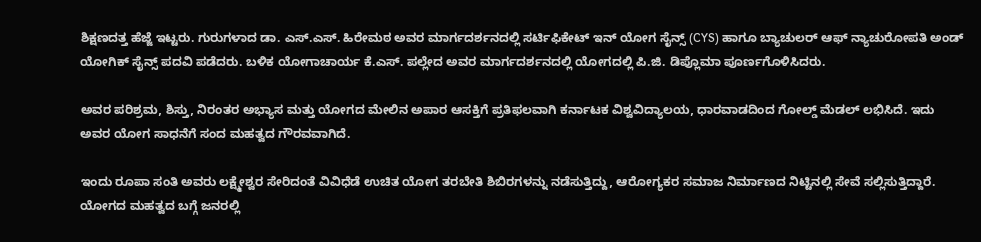ಶಿಕ್ಷಣದತ್ತ ಹೆಜ್ಜೆ ಇಟ್ಟರು. ಗುರುಗಳಾದ ಡಾ. ಎಸ್.ಎಸ್. ಹಿರೇಮಠ ಅವರ ಮಾರ್ಗದರ್ಶನದಲ್ಲಿ ಸರ್ಟಿಫಿಕೇಟ್ ಇನ್ ಯೋಗ ಸೈನ್ಸ್ (CYS) ಹಾಗೂ ಬ್ಯಾಚುಲರ್ ಆಫ್ ನ್ಯಾಚುರೋಪತಿ ಅಂಡ್ ಯೋಗಿಕ್ ಸೈನ್ಸ್ ಪದವಿ ಪಡೆದರು. ಬಳಿಕ ಯೋಗಾಚಾರ್ಯ ಕೆ.ಎಸ್. ಪಲ್ಲೇದ ಅವರ ಮಾರ್ಗದರ್ಶನದಲ್ಲಿ ಯೋಗದಲ್ಲಿ ಪಿ.ಜಿ. ಡಿಪ್ಲೊಮಾ ಪೂರ್ಣಗೊಳಿಸಿದರು.

ಅವರ ಪರಿಶ್ರಮ, ಶಿಸ್ತು, ನಿರಂತರ ಅಭ್ಯಾಸ ಮತ್ತು ಯೋಗದ ಮೇಲಿನ ಅಪಾರ ಆಸಕ್ತಿಗೆ ಪ್ರತಿಫಲವಾಗಿ ಕರ್ನಾಟಕ ವಿಶ್ವವಿದ್ಯಾಲಯ, ಧಾರವಾಡದಿಂದ ಗೋಲ್ಡ್ ಮೆಡಲ್ ಲಭಿಸಿದೆ. ಇದು ಅವರ ಯೋಗ ಸಾಧನೆಗೆ ಸಂದ ಮಹತ್ವದ ಗೌರವವಾಗಿದೆ.

ಇಂದು ರೂಪಾ ಸಂತಿ ಅವರು ಲಕ್ಷ್ಮೇಶ್ವರ ಸೇರಿದಂತೆ ವಿವಿಧೆಡೆ ಉಚಿತ ಯೋಗ ತರಬೇತಿ ಶಿಬಿರಗಳನ್ನು ನಡೆಸುತ್ತಿದ್ದು, ಆರೋಗ್ಯಕರ ಸಮಾಜ ನಿರ್ಮಾಣದ ನಿಟ್ಟಿನಲ್ಲಿ ಸೇವೆ ಸಲ್ಲಿಸುತ್ತಿದ್ದಾರೆ. ಯೋಗದ ಮಹತ್ವದ ಬಗ್ಗೆ ಜನರಲ್ಲಿ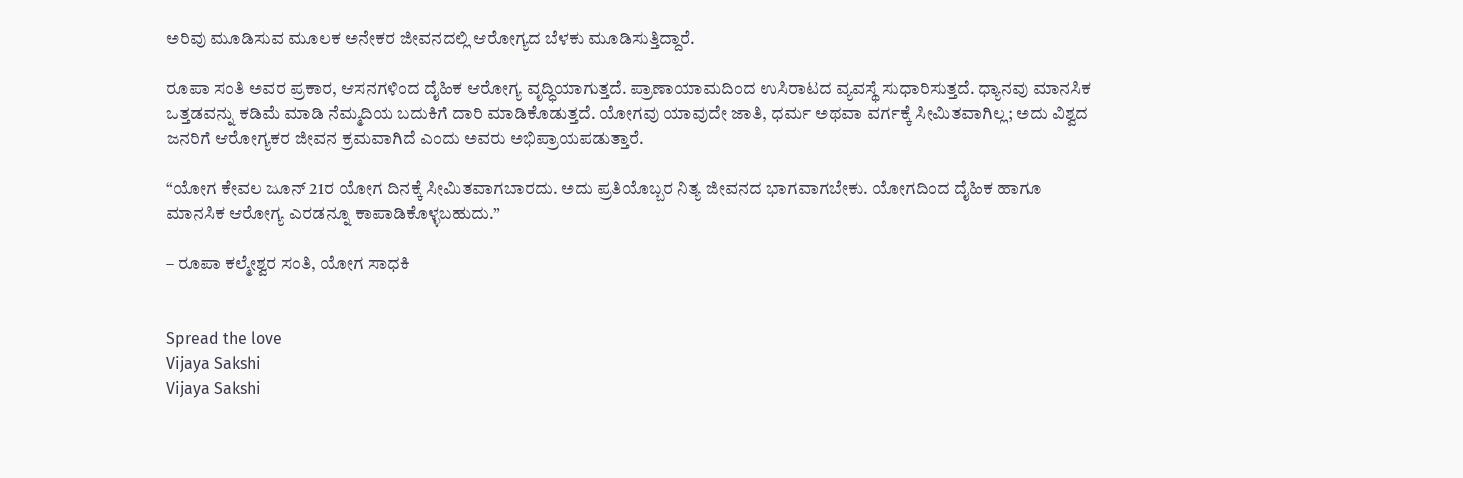ಅರಿವು ಮೂಡಿಸುವ ಮೂಲಕ ಅನೇಕರ ಜೀವನದಲ್ಲಿ ಆರೋಗ್ಯದ ಬೆಳಕು ಮೂಡಿಸುತ್ತಿದ್ದಾರೆ.

ರೂಪಾ ಸಂತಿ ಅವರ ಪ್ರಕಾರ, ಆಸನಗಳಿಂದ ದೈಹಿಕ ಆರೋಗ್ಯ ವೃದ್ಧಿಯಾಗುತ್ತದೆ. ಪ್ರಾಣಾಯಾಮದಿಂದ ಉಸಿರಾಟದ ವ್ಯವಸ್ಥೆ ಸುಧಾರಿಸುತ್ತದೆ. ಧ್ಯಾನವು ಮಾನಸಿಕ ಒತ್ತಡವನ್ನು ಕಡಿಮೆ ಮಾಡಿ ನೆಮ್ಮದಿಯ ಬದುಕಿಗೆ ದಾರಿ ಮಾಡಿಕೊಡುತ್ತದೆ. ಯೋಗವು ಯಾವುದೇ ಜಾತಿ, ಧರ್ಮ ಅಥವಾ ವರ್ಗಕ್ಕೆ ಸೀಮಿತವಾಗಿಲ್ಲ; ಅದು ವಿಶ್ವದ ಜನರಿಗೆ ಆರೋಗ್ಯಕರ ಜೀವನ ಕ್ರಮವಾಗಿದೆ ಎಂದು ಅವರು ಅಭಿಪ್ರಾಯಪಡುತ್ತಾರೆ.

“ಯೋಗ ಕೇವಲ ಜೂನ್ 21ರ ಯೋಗ ದಿನಕ್ಕೆ ಸೀಮಿತವಾಗಬಾರದು. ಅದು ಪ್ರತಿಯೊಬ್ಬರ ನಿತ್ಯ ಜೀವನದ ಭಾಗವಾಗಬೇಕು. ಯೋಗದಿಂದ ದೈಹಿಕ ಹಾಗೂ ಮಾನಸಿಕ ಆರೋಗ್ಯ ಎರಡನ್ನೂ ಕಾಪಾಡಿಕೊಳ್ಳಬಹುದು.”

– ರೂಪಾ ಕಲ್ಮೇಶ್ವರ ಸಂತಿ, ಯೋಗ ಸಾಧಕಿ


Spread the love
Vijaya Sakshi
Vijaya Sakshi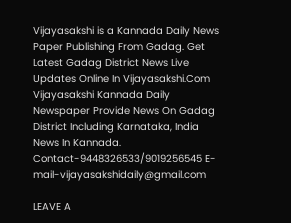Vijayasakshi is a Kannada Daily News Paper Publishing From Gadag. Get Latest Gadag District News Live Updates Online In Vijayasakshi.Com Vijayasakshi Kannada Daily Newspaper Provide News On Gadag District Including Karnataka, India News In Kannada. Contact-9448326533/9019256545 E-mail-vijayasakshidaily@gmail.com

LEAVE A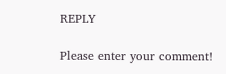REPLY

Please enter your comment!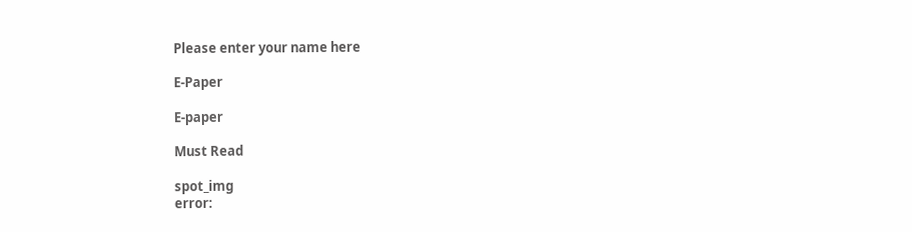Please enter your name here

E-Paper

E-paper

Must Read

spot_img
error: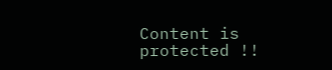Content is protected !!